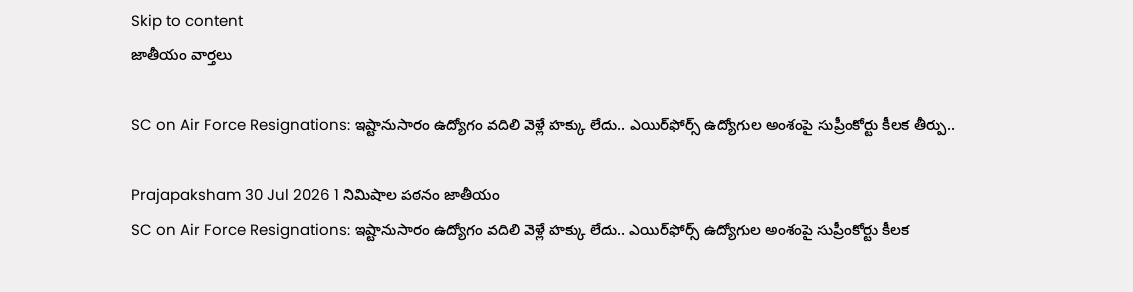Skip to content
జాతీయం వార్తలు

SC on Air Force Resignations: ఇష్టానుసారం ఉద్యోగం వదిలి వెళ్లే హక్కు లేదు.. ఎయిర్‌ఫోర్స్ ఉద్యోగుల అంశంపై సుప్రీంకోర్టు కీలక తీర్పు..

Prajapaksham 30 Jul 2026 1 నిమిషాల పఠనం జాతీయం
SC on Air Force Resignations: ఇష్టానుసారం ఉద్యోగం వదిలి వెళ్లే హక్కు లేదు.. ఎయిర్‌ఫోర్స్ ఉద్యోగుల అంశంపై సుప్రీంకోర్టు కీలక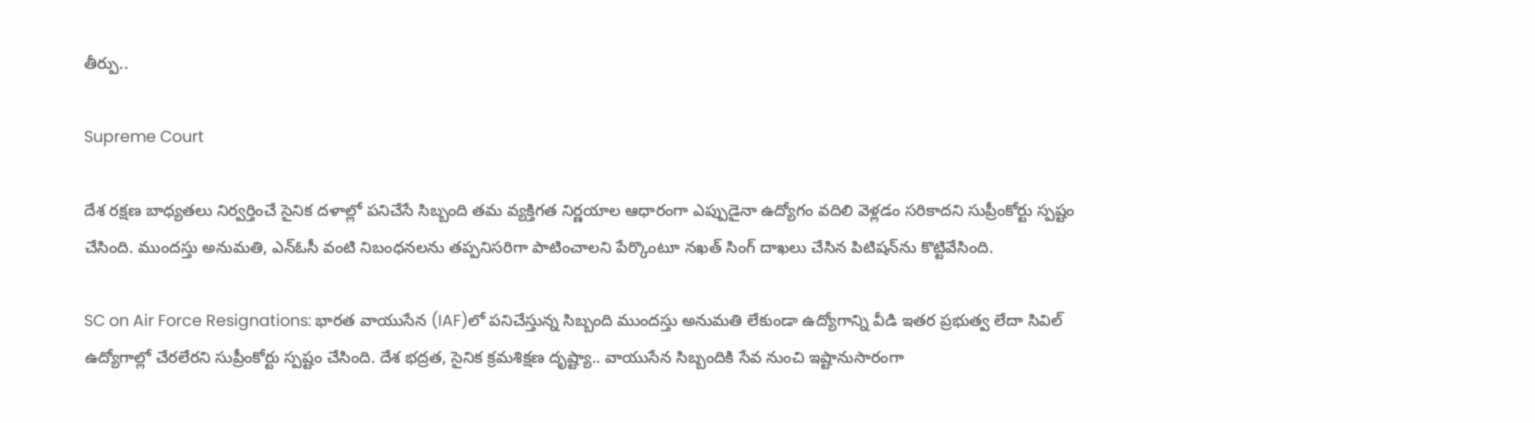తీర్పు..

Supreme Court

దేశ రక్షణ బాధ్యతలు నిర్వర్తించే సైనిక దళాల్లో పనిచేసే సిబ్బంది తమ వ్యక్తిగత నిర్ణయాల ఆధారంగా ఎప్పుడైనా ఉద్యోగం వదిలి వెళ్లడం సరికాదని సుప్రీంకోర్టు స్పష్టం చేసింది. ముందస్తు అనుమతి, ఎన్‌ఓసీ వంటి నిబంధనలను తప్పనిసరిగా పాటించాలని పేర్కొంటూ నఖత్ సింగ్ దాఖలు చేసిన పిటిషన్‌ను కొట్టివేసింది.

SC on Air Force Resignations: భారత వాయుసేన (IAF)లో పనిచేస్తున్న సిబ్బంది ముందస్తు అనుమతి లేకుండా ఉద్యోగాన్ని వీడి ఇతర ప్రభుత్వ లేదా సివిల్ ఉద్యోగాల్లో చేరలేరని సుప్రీంకోర్టు స్పష్టం చేసింది. దేశ భద్రత, సైనిక క్రమశిక్షణ దృష్ట్యా.. వాయుసేన సిబ్బందికి సేవ నుంచి ఇష్టానుసారంగా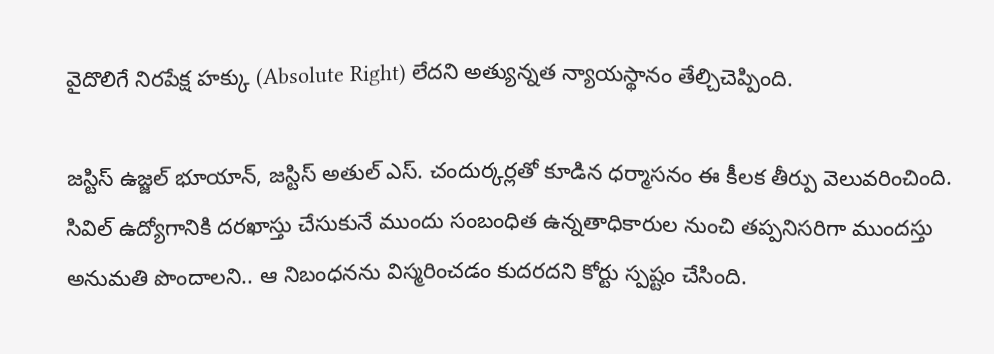వైదొలిగే నిరపేక్ష హక్కు (Absolute Right) లేదని అత్యున్నత న్యాయస్థానం తేల్చిచెప్పింది.

జస్టిస్ ఉజ్జల్ భూయాన్, జస్టిస్ అతుల్ ఎస్. చందుర్కర్లతో కూడిన ధర్మాసనం ఈ కీలక తీర్పు వెలువరించింది. సివిల్ ఉద్యోగానికి దరఖాస్తు చేసుకునే ముందు సంబంధిత ఉన్నతాధికారుల నుంచి తప్పనిసరిగా ముందస్తు అనుమతి పొందాలని.. ఆ నిబంధనను విస్మరించడం కుదరదని కోర్టు స్పష్టం చేసింది.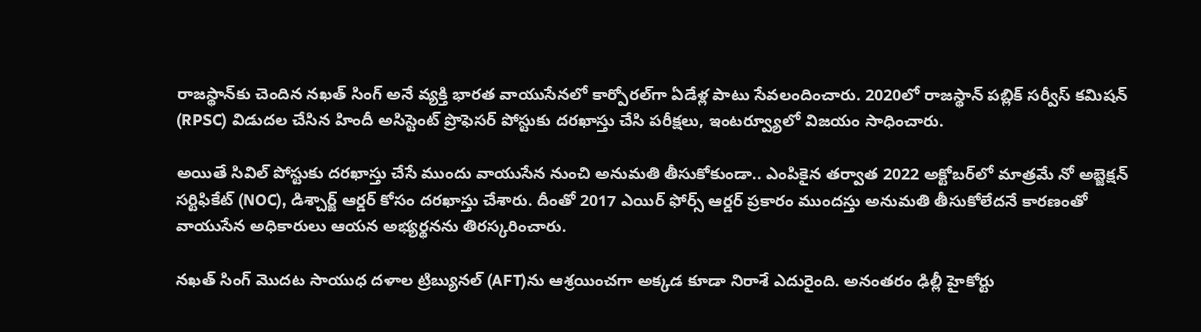రాజస్థాన్‌కు చెందిన నఖత్ సింగ్ అనే వ్యక్తి భారత వాయుసేనలో కార్పోరల్‌గా ఏడేళ్ల పాటు సేవలందించారు. 2020లో రాజస్థాన్ పబ్లిక్ సర్వీస్ కమిషన్ (RPSC) విడుదల చేసిన హిందీ అసిస్టెంట్ ప్రొఫెసర్ పోస్టుకు దరఖాస్తు చేసి పరీక్షలు, ఇంటర్వ్యూలో విజయం సాధించారు.

అయితే సివిల్ పోస్టుకు దరఖాస్తు చేసే ముందు వాయుసేన నుంచి అనుమతి తీసుకోకుండా.. ఎంపికైన తర్వాత 2022 అక్టోబర్‌లో మాత్రమే నో అబ్జెక్షన్ సర్టిఫికేట్ (NOC), డిశ్చార్జ్ ఆర్డర్ కోసం దరఖాస్తు చేశారు. దీంతో 2017 ఎయిర్ ఫోర్స్ ఆర్డర్ ప్రకారం ముందస్తు అనుమతి తీసుకోలేదనే కారణంతో వాయుసేన అధికారులు ఆయన అభ్యర్థనను తిరస్కరించారు.

నఖత్ సింగ్ మొదట సాయుధ దళాల ట్రిబ్యునల్ (AFT)ను ఆశ్రయించగా అక్కడ కూడా నిరాశే ఎదురైంది. అనంతరం ఢిల్లీ హైకోర్టు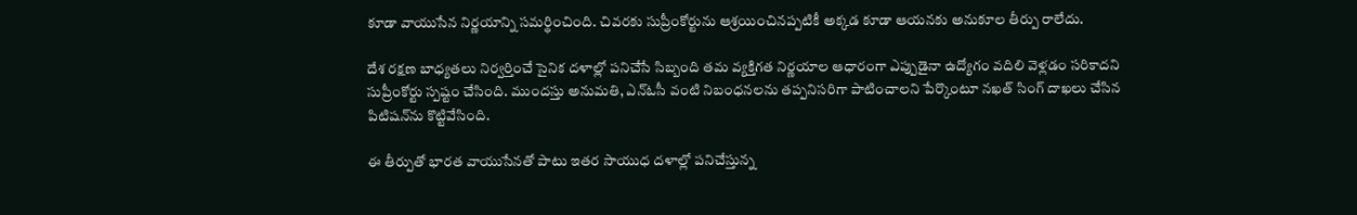కూడా వాయుసేన నిర్ణయాన్ని సమర్థించింది. చివరకు సుప్రీంకోర్టును ఆశ్రయించినప్పటికీ అక్కడ కూడా ఆయనకు అనుకూల తీర్పు రాలేదు.

దేశ రక్షణ బాధ్యతలు నిర్వర్తించే సైనిక దళాల్లో పనిచేసే సిబ్బంది తమ వ్యక్తిగత నిర్ణయాల ఆధారంగా ఎప్పుడైనా ఉద్యోగం వదిలి వెళ్లడం సరికాదని సుప్రీంకోర్టు స్పష్టం చేసింది. ముందస్తు అనుమతి, ఎన్‌ఓసీ వంటి నిబంధనలను తప్పనిసరిగా పాటించాలని పేర్కొంటూ నఖత్ సింగ్ దాఖలు చేసిన పిటిషన్‌ను కొట్టివేసింది.

ఈ తీర్పుతో భారత వాయుసేనతో పాటు ఇతర సాయుధ దళాల్లో పనిచేస్తున్న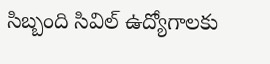సిబ్బంది సివిల్ ఉద్యోగాలకు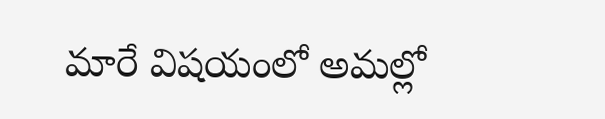మారే విషయంలో అమల్లో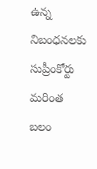ఉన్న నిబంధనలకు సుప్రీంకోర్టు మరింత బలం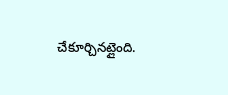చేకూర్చినట్లైంది.